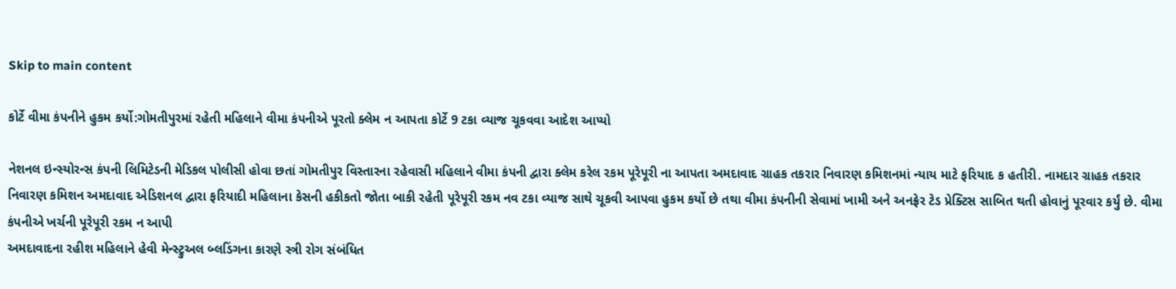Skip to main content

કોર્ટે વીમા કંપનીને હુકમ કર્યો:ગોમતીપુરમાં રહેતી મહિલાને વીમા કંપનીએ પૂરતો ક્લેમ ન આપતા કોર્ટે 9 ટકા વ્યાજ ચૂકવવા આદેશ આપ્યો

નેશનલ ઇન્સ્યોરન્સ કંપની લિમિટેડની મેડિકલ પોલીસી હોવા છતાં ગોમતીપુર વિસ્તારના રહેવાસી મહિલાને વીમા કંપની દ્વારા ક્લેમ કરેલ રકમ પૂરેપૂરી ના આપતા અમદાવાદ ગ્રાહક તકરાર નિવારણ કમિશનમાં ન્યાય માટે ફરિયાદ ક હતીરી. નામદાર ગ્રાહક તકરાર નિવારણ કમિશન અમદાવાદ એડિશનલ દ્વારા ફરિયાદી મહિલાના કેસની હકીકતો જોતા બાકી રહેતી પૂરેપૂરી રકમ નવ ટકા વ્યાજ સાથે ચૂકવી આપવા હુકમ કર્યો છે તથા વીમા કંપનીની સેવામાં ખામી અને અનફ્રેર ટેડ પ્રેક્ટિસ સાબિત થતી હોવાનું પૂરવાર કર્યું છે. વીમા કંપનીએ ખર્ચની પૂરેપૂરી રકમ ન આપી
અમદાવાદના રહીશ મહિલાને હેવી મેન્સ્ટ્રુઅલ બ્લડિંગના કારણે સ્ત્રી રોગ સંબંધિત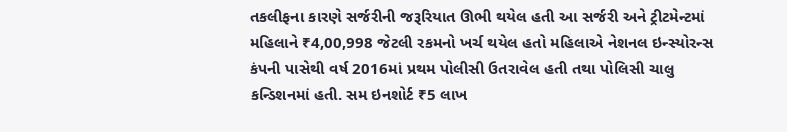તકલીફના કારણે સર્જરીની જરૂરિયાત ઊભી થયેલ હતી આ સર્જરી અને ટ્રીટમેન્ટમાં મહિલાને ₹4,00,998 જેટલી રકમનો ખર્ચ થયેલ હતો મહિલાએ નેશનલ ઇન્સ્યોરન્સ કંપની પાસેથી વર્ષ 2016માં પ્રથમ પોલીસી ઉતરાવેલ હતી તથા પોલિસી ચાલુ કન્ડિશનમાં હતી. સમ ઇનશોર્ટ ₹5 લાખ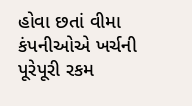હોવા છતાં વીમા કંપનીઓએ ખર્ચની પૂરેપૂરી રકમ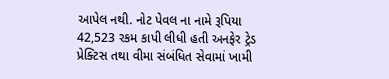આપેલ નથી. નોટ પેવલ ના નામે રૂપિયા 42,523 રકમ કાપી લીધી હતી અનફેર ટ્રેડ પ્રેક્ટિસ તથા વીમા સંબંધિત સેવામાં ખામી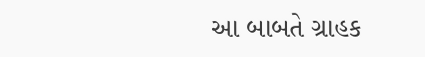આ બાબતે ગ્રાહક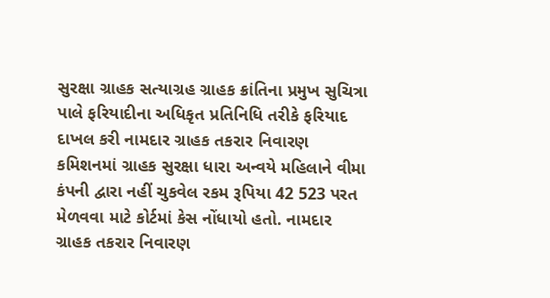સુરક્ષા ગ્રાહક સત્યાગ્રહ ગ્રાહક ક્રાંતિના પ્રમુખ સુચિત્રા પાલે ફરિયાદીના અધિકૃત પ્રતિનિધિ તરીકે ફરિયાદ દાખલ કરી નામદાર ગ્રાહક તકરાર નિવારણ કમિશનમાં ગ્રાહક સુરક્ષા ધારા અન્વયે મહિલાને વીમા કંપની દ્વારા નહીં ચુકવેલ રકમ રૂપિયા 42 523 પરત મેળવવા માટે કોર્ટમાં કેસ નોંધાયો હતો. નામદાર ગ્રાહક તકરાર નિવારણ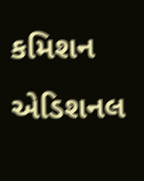કમિશન એડિશનલ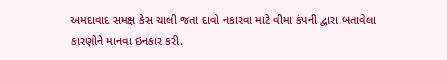અમદાવાદ સમક્ષ કેસ ચાલી જતા દાવો નકારવા માટે વીમા કંપની દ્વારા બતાવેલા કારણોને માનવા ઇનકાર કરી.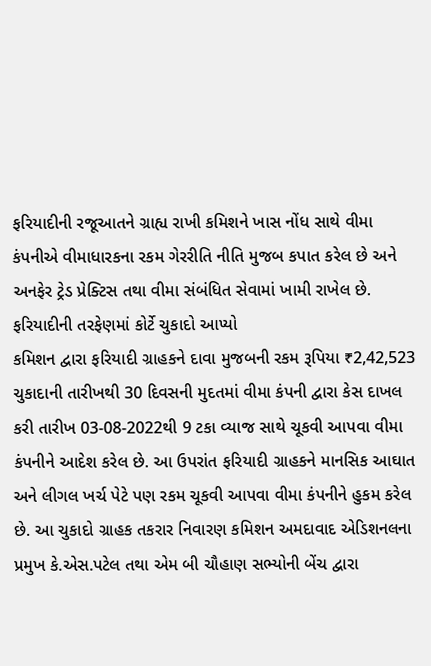ફરિયાદીની રજૂઆતને ગ્રાહ્ય રાખી કમિશને ખાસ નોંધ સાથે વીમા કંપનીએ વીમાધારકના રકમ ગેરરીતિ નીતિ મુજબ કપાત કરેલ છે અને અનફેર ટ્રેડ પ્રેક્ટિસ તથા વીમા સંબંધિત સેવામાં ખામી રાખેલ છે. ફરિયાદીની તરફેણમાં કોર્ટે ચુકાદો આપ્યો
કમિશન દ્વારા ફરિયાદી ગ્રાહકને દાવા મુજબની રકમ રૂપિયા ₹2,42,523 ચુકાદાની તારીખથી 30 દિવસની મુદતમાં વીમા કંપની દ્વારા કેસ દાખલ કરી તારીખ 03-08-2022થી 9 ટકા વ્યાજ સાથે ચૂકવી આપવા વીમા કંપનીને આદેશ કરેલ છે. આ ઉપરાંત ફરિયાદી ગ્રાહકને માનસિક આઘાત અને લીગલ ખર્ચ પેટે પણ રકમ ચૂકવી આપવા વીમા કંપનીને હુકમ કરેલ છે. આ ચુકાદો ગ્રાહક તકરાર નિવારણ કમિશન અમદાવાદ એડિશનલના પ્રમુખ કે.એસ.પટેલ તથા એમ બી ચૌહાણ સભ્યોની બેંચ દ્વારા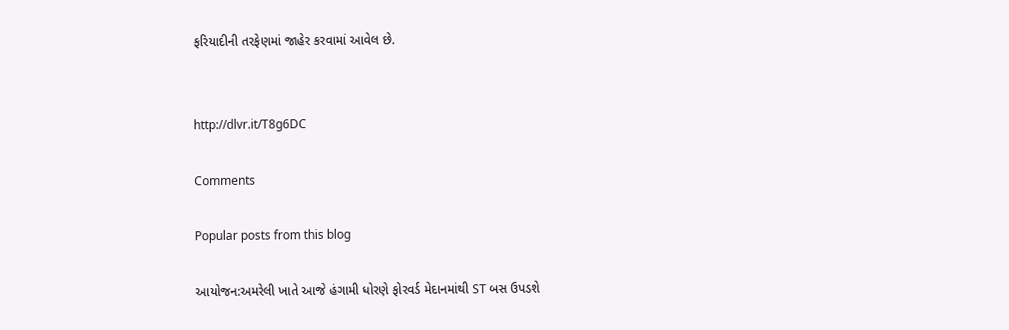ફરિયાદીની તરફેણમાં જાહેર કરવામાં આવેલ છે.


http://dlvr.it/T8g6DC

Comments

Popular posts from this blog

આયોજન:અમરેલી ખાતે આજે હંગામી ધોરણે ફોરવર્ડ મેદાનમાંથી ST બસ ઉપડશે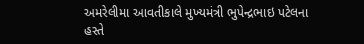અમરેલીમા આવતીકાલે મુખ્યમંત્રી ભુપેન્દ્રભાઇ પટેલના હસ્તે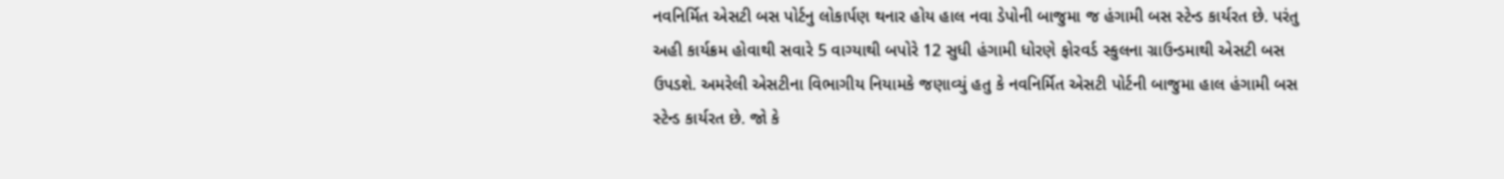નવનિર્મિત એસટી બસ પોર્ટનુ લોકાર્પણ થનાર હોય હાલ નવા ડેપોની બાજુમા જ હંગામી બસ સ્ટેન્ડ કાર્યરત છે. પરંતુ અહી કાર્યક્રમ હોવાથી સવારે 5 વાગ્યાથી બપોરે 12 સુધી હંગામી ધોરણે ફોરવર્ડ સ્કુલના ગ્રાઉન્ડમાથી એસટી બસ ઉપડશે. અમરેલી એસટીના વિભાગીય નિયામકે જણાવ્યું હતુ કે નવનિર્મિત એસટી પોર્ટની બાજુમા હાલ હંગામી બસ સ્ટેન્ડ કાર્યરત છે. જો કે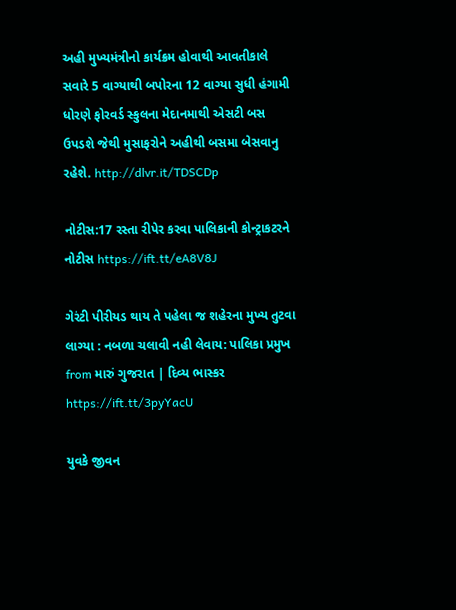અહી મુખ્યમંત્રીનો કાર્યક્રમ હોવાથી આવતીકાલે સવારે 5 વાગ્યાથી બપોરના 12 વાગ્યા સુધી હંગામી ધોરણે ફોરવર્ડ સ્કુલના મેદાનમાથી એસટી બસ ઉપડશે જેથી મુસાફરોને અહીથી બસમા બેસવાનુ રહેશે. http://dlvr.it/TDSCDp

નોટીસ:17 રસ્તા રીપેર કરવા પાલિકાની કોન્ટ્રાકટરને નોટીસ https://ift.tt/eA8V8J

ગેરંટી પીરીયડ થાય તે પહેલા જ શહેરના મુખ્ય તુટવા લાગ્યા : નબળા ચલાવી નહી લેવાય: પાલિકા પ્રમુખ from મારું ગુજરાત | દિવ્ય ભાસ્કર https://ift.tt/3pyYacU

યુવકે જીવન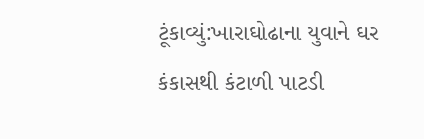ટૂંકાવ્યું:ખારાઘોઢાના યુવાને ઘર કંકાસથી કંટાળી પાટડી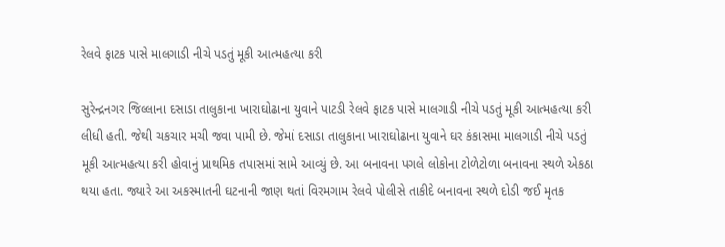રેલવે ફાટક પાસે માલગાડી નીચે પડતું મૂકી આત્મહત્યા કરી

સુરેન્દ્રનગર જિલ્લાના દસાડા તાલુકાના ખારાઘોઢાના યુવાને પાટડી રેલવે ફાટક પાસે માલગાડી નીચે પડતું મૂકી આત્મહત્યા કરી લીધી હતી. જેથી ચકચાર મચી જવા પામી છે. જેમાં દસાડા તાલુકાના ખારાઘોઢાના યુવાને ઘર કંકાસમા માલગાડી નીચે પડતું મૂકી આત્મહત્યા કરી હોવાનું પ્રાથમિક તપાસમાં સામે આવ્યું છે. આ બનાવના પગલે લોકોના ટોળેટોળા બનાવના સ્થળે એકઠા થયા હતા. જ્યારે આ અકસ્માતની ઘટનાની જાણ થતાં વિરમગામ રેલવે પોલીસે તાકીદે બનાવના સ્થળે દોડી જઈ મૃતક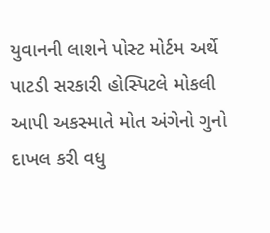યુવાનની લાશને પોસ્ટ મોર્ટમ અર્થે પાટડી સરકારી હોસ્પિટલે મોકલી આપી અકસ્માતે મોત અંગેનો ગુનો દાખલ કરી વધુ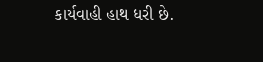કાર્યવાહી હાથ ધરી છે.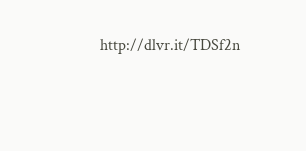http://dlvr.it/TDSf2n